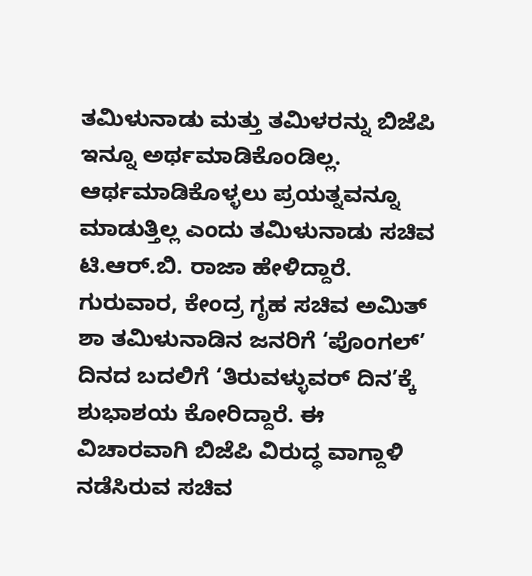ತಮಿಳುನಾಡು ಮತ್ತು ತಮಿಳರನ್ನು ಬಿಜೆಪಿ ಇನ್ನೂ ಅರ್ಥಮಾಡಿಕೊಂಡಿಲ್ಲ. ಆರ್ಥಮಾಡಿಕೊಳ್ಳಲು ಪ್ರಯತ್ನವನ್ನೂ ಮಾಡುತ್ತಿಲ್ಲ ಎಂದು ತಮಿಳುನಾಡು ಸಚಿವ ಟಿ.ಆರ್.ಬಿ. ರಾಜಾ ಹೇಳಿದ್ದಾರೆ.
ಗುರುವಾರ, ಕೇಂದ್ರ ಗೃಹ ಸಚಿವ ಅಮಿತ್ ಶಾ ತಮಿಳುನಾಡಿನ ಜನರಿಗೆ ‘ಪೊಂಗಲ್’ ದಿನದ ಬದಲಿಗೆ ‘ತಿರುವಳ್ಳುವರ್ ದಿನ’ಕ್ಕೆ ಶುಭಾಶಯ ಕೋರಿದ್ದಾರೆ. ಈ ವಿಚಾರವಾಗಿ ಬಿಜೆಪಿ ವಿರುದ್ಧ ವಾಗ್ದಾಳಿ ನಡೆಸಿರುವ ಸಚಿವ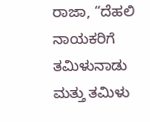ರಾಜಾ, “ದೆಹಲಿ ನಾಯಕರಿಗೆ ತಮಿಳುನಾಡು ಮತ್ತು ತಮಿಳು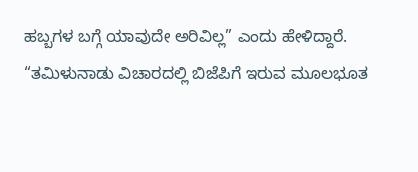ಹಬ್ಬಗಳ ಬಗ್ಗೆ ಯಾವುದೇ ಅರಿವಿಲ್ಲ” ಎಂದು ಹೇಳಿದ್ದಾರೆ.
“ತಮಿಳುನಾಡು ವಿಚಾರದಲ್ಲಿ ಬಿಜೆಪಿಗೆ ಇರುವ ಮೂಲಭೂತ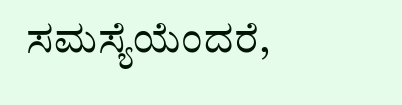ಸಮಸ್ಯೆಯೆಂದರೆ,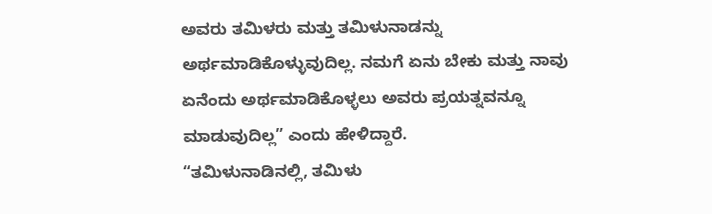ಅವರು ತಮಿಳರು ಮತ್ತು ತಮಿಳುನಾಡನ್ನು ಅರ್ಥಮಾಡಿಕೊಳ್ಳುವುದಿಲ್ಲ. ನಮಗೆ ಏನು ಬೇಕು ಮತ್ತು ನಾವು ಏನೆಂದು ಅರ್ಥಮಾಡಿಕೊಳ್ಳಲು ಅವರು ಪ್ರಯತ್ನವನ್ನೂ ಮಾಡುವುದಿಲ್ಲ” ಎಂದು ಹೇಳಿದ್ದಾರೆ.
“ತಮಿಳುನಾಡಿನಲ್ಲಿ, ತಮಿಳು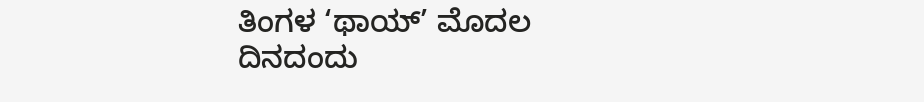ತಿಂಗಳ ‘ಥಾಯ್’ ಮೊದಲ ದಿನದಂದು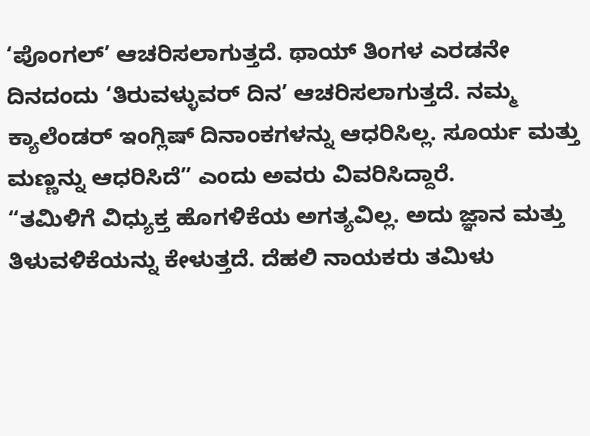‘ಪೊಂಗಲ್’ ಆಚರಿಸಲಾಗುತ್ತದೆ. ಥಾಯ್ ತಿಂಗಳ ಎರಡನೇ ದಿನದಂದು ‘ತಿರುವಳ್ಳುವರ್ ದಿನ’ ಆಚರಿಸಲಾಗುತ್ತದೆ. ನಮ್ಮ ಕ್ಯಾಲೆಂಡರ್ ಇಂಗ್ಲಿಷ್ ದಿನಾಂಕಗಳನ್ನು ಆಧರಿಸಿಲ್ಲ. ಸೂರ್ಯ ಮತ್ತು ಮಣ್ಣನ್ನು ಆಧರಿಸಿದೆ” ಎಂದು ಅವರು ವಿವರಿಸಿದ್ದಾರೆ.
“ತಮಿಳಿಗೆ ವಿಧ್ಯುಕ್ತ ಹೊಗಳಿಕೆಯ ಅಗತ್ಯವಿಲ್ಲ. ಅದು ಜ್ಞಾನ ಮತ್ತು ತಿಳುವಳಿಕೆಯನ್ನು ಕೇಳುತ್ತದೆ. ದೆಹಲಿ ನಾಯಕರು ತಮಿಳು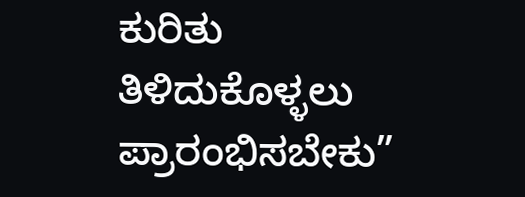ಕುರಿತು ತಿಳಿದುಕೊಳ್ಳಲು ಪ್ರಾರಂಭಿಸಬೇಕು”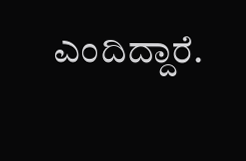ಎಂದಿದ್ದಾರೆ.